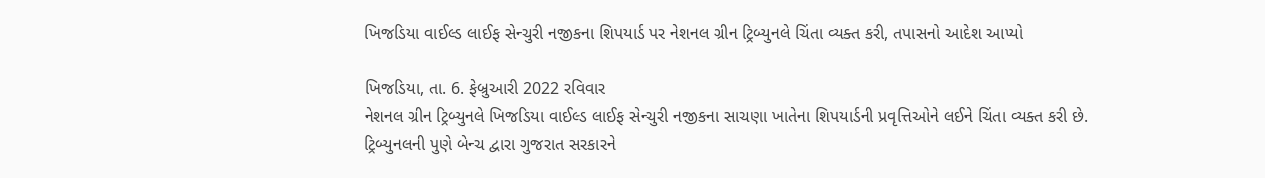ખિજડિયા વાઈલ્ડ લાઈફ સેન્ચુરી નજીકના શિપયાર્ડ પર નેશનલ ગ્રીન ટ્રિબ્યુનલે ચિંતા વ્યક્ત કરી, તપાસનો આદેશ આપ્યો

ખિજડિયા, તા. 6. ફેબ્રુઆરી 2022 રવિવાર
નેશનલ ગ્રીન ટ્રિબ્યુનલે ખિજડિયા વાઈલ્ડ લાઈફ સેન્ચુરી નજીકના સાચણા ખાતેના શિપયાર્ડની પ્રવૃત્તિઓને લઈને ચિંતા વ્યક્ત કરી છે.
ટ્રિબ્યુનલની પુણે બેન્ચ દ્વારા ગુજરાત સરકારને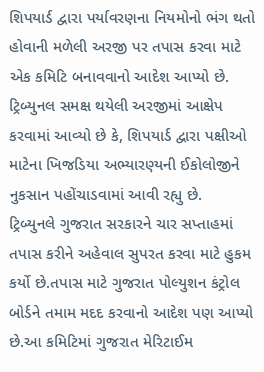શિપયાર્ડ દ્વારા પર્યાવરણના નિયમોનો ભંગ થતો હોવાની મળેલી અરજી પર તપાસ કરવા માટે એક કમિટિ બનાવવાનો આદેશ આપ્યો છે.
ટ્રિબ્યુનલ સમક્ષ થયેલી અરજીમાં આક્ષેપ કરવામાં આવ્યો છે કે, શિપયાર્ડ દ્વારા પક્ષીઓ માટેના ખિજડિયા અભ્યારણ્યની ઈકોલોજીને નુકસાન પહોંચાડવામાં આવી રહ્યુ છે.
ટ્રિબ્યુનલે ગુજરાત સરકારને ચાર સપ્તાહમાં તપાસ કરીને અહેવાલ સુપરત કરવા માટે હુકમ કર્યો છે.તપાસ માટે ગુજરાત પોલ્યુશન કંટ્રોલ બોર્ડને તમામ મદદ કરવાનો આદેશ પણ આપ્યો છે.આ કમિટિમાં ગુજરાત મેરિટાઈમ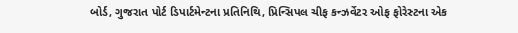બોર્ડ, ગુજરાત પોર્ટ ડિપાર્ટમેન્ટના પ્રતિનિથિ, પ્રિન્સિપલ ચીફ કન્ઝર્વેટર ઓફ ફોરેસ્ટના એક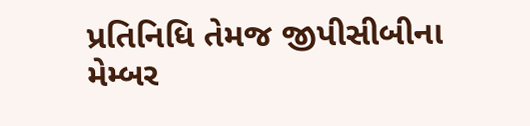પ્રતિનિધિ તેમજ જીપીસીબીના મેમ્બર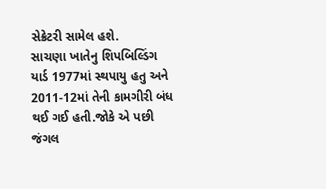સેક્રેટરી સામેલ હશે.
સાચણા ખાતેનુ શિપબિલ્ડિંગ યાર્ડ 1977માં સ્થપાયુ હતુ અને 2011-12માં તેની કામગીરી બંધ થઈ ગઈ હતી.જોકે એ પછી જંગલ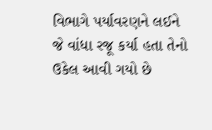વિભાગે પર્યાવરણને લઈને જે વાંધા રજૂ કર્યા હતા તેનો ઉકેલ આવી ગયો છે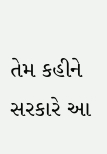તેમ કહીને સરકારે આ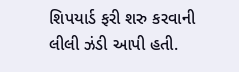શિપયાર્ડ ફરી શરુ કરવાની લીલી ઝંડી આપી હતી.